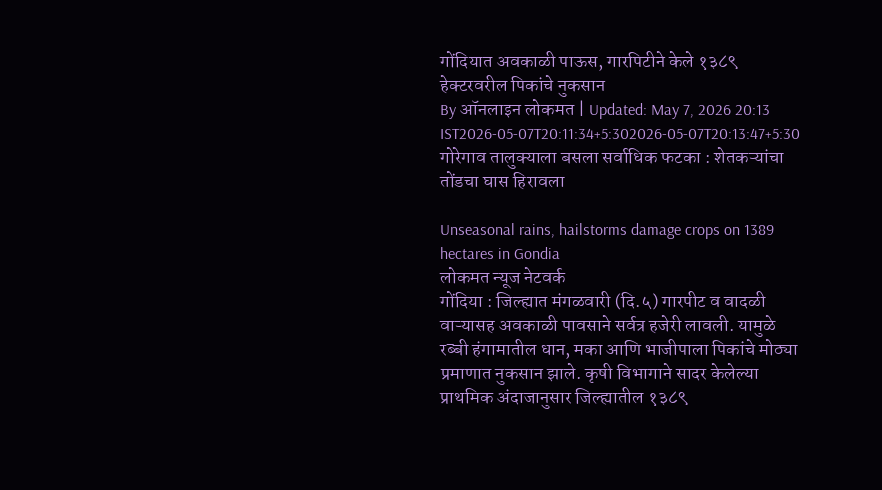गोंदियात अवकाळी पाऊस, गारपिटीने केले १३८९ हेक्टरवरील पिकांचे नुकसान
By ऑनलाइन लोकमत | Updated: May 7, 2026 20:13 IST2026-05-07T20:11:34+5:302026-05-07T20:13:47+5:30
गोरेगाव तालुक्याला बसला सर्वाधिक फटका : शेतकऱ्यांचा तोंडचा घास हिरावला

Unseasonal rains, hailstorms damage crops on 1389 hectares in Gondia
लोकमत न्यूज नेटवर्क
गोंदिया : जिल्ह्यात मंगळवारी (दि.५) गारपीट व वादळी वाऱ्यासह अवकाळी पावसाने सर्वत्र हजेरी लावली. यामुळे रब्बी हंगामातील धान, मका आणि भाजीपाला पिकांचे मोठ्या प्रमाणात नुकसान झाले. कृषी विभागाने सादर केलेल्या प्राथमिक अंदाजानुसार जिल्ह्यातील १३८९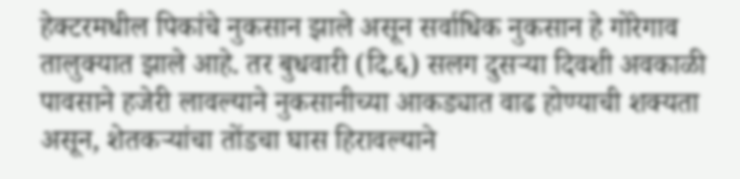हेक्टरमधील पिकांचे नुकसान झाले असून सर्वाधिक नुकसान हे गोरेगाव तालुक्यात झाले आहे. तर बुधवारी (दि.६) सलग दुसऱ्या दिवशी अवकाळी पावसाने हजेरी लावल्याने नुकसानीच्या आकड्यात वाढ होण्याची शक्यता असून, शेतकऱ्यांचा तोंडचा घास हिरावल्याने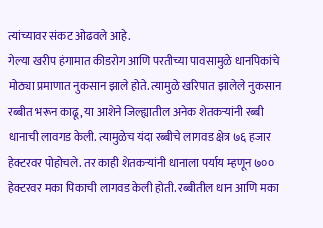त्यांच्यावर संकट ओढवले आहे.
गेल्या खरीप हंगामात कीडरोग आणि परतीच्या पावसामुळे धानपिकांचे मोठ्या प्रमाणात नुकसान झाले होते. त्यामुळे खरिपात झालेले नुकसान रब्बीत भरून काढू, या आशेने जिल्ह्यातील अनेक शेतकऱ्यांनी रब्बी धानाची लावगड केली. त्यामुळेच यंदा रब्बीचे लागवड क्षेत्र ७६ हजार हेक्टरवर पोहोचले. तर काही शेतकऱ्यांनी धानाला पर्याय म्हणून ७०० हेक्टरवर मका पिकाची लागवड केली होती. रब्बीतील धान आणि मका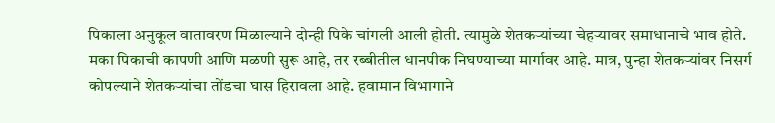पिकाला अनुकूल वातावरण मिळाल्याने दोन्ही पिके चांगली आली होती. त्यामुळे शेतकऱ्यांच्या चेहऱ्यावर समाधानाचे भाव होते.
मका पिकाची कापणी आणि मळणी सुरू आहे, तर रब्बीतील धानपीक निघण्याच्या मार्गावर आहे. मात्र, पुन्हा शेतकऱ्यांवर निसर्ग कोपल्याने शेतकऱ्यांचा तोंडचा घास हिरावला आहे. हवामान विभागाने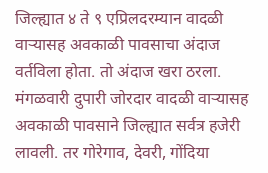जिल्ह्यात ४ ते ९ एप्रिलदरम्यान वादळी वाऱ्यासह अवकाळी पावसाचा अंदाज वर्तविला होता. तो अंदाज खरा ठरला. मंगळवारी दुपारी जोरदार वादळी वाऱ्यासह अवकाळी पावसाने जिल्ह्यात सर्वत्र हजेरी लावली. तर गोरेगाव, देवरी, गोंदिया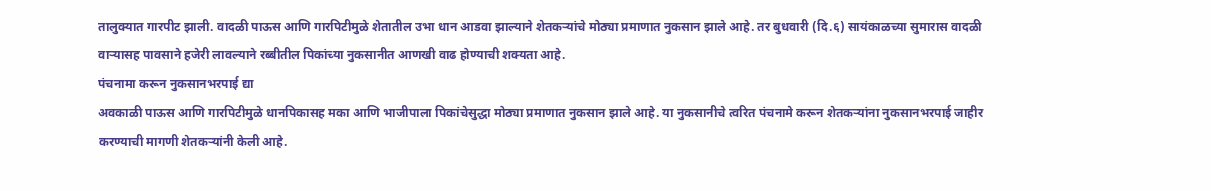तालुक्यात गारपीट झाली. वादळी पाऊस आणि गारपिटीमुळे शेतातील उभा धान आडवा झाल्याने शेतकऱ्यांचे मोठ्या प्रमाणात नुकसान झाले आहे. तर बुधवारी (दि.६) सायंकाळच्या सुमारास वादळी वाऱ्यासह पावसाने हजेरी लावल्याने रब्बीतील पिकांच्या नुकसानीत आणखी वाढ होण्याची शक्यता आहे.
पंचनामा करून नुकसानभरपाई द्या
अवकाळी पाऊस आणि गारपिटीमुळे धानपिकासह मका आणि भाजीपाला पिकांचेसुद्धा मोठ्या प्रमाणात नुकसान झाले आहे. या नुकसानीचे त्वरित पंचनामे करून शेतकऱ्यांना नुकसानभरपाई जाहीर करण्याची मागणी शेतकऱ्यांनी केली आहे.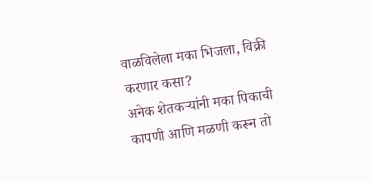वाळविलेला मका भिजला, विक्री करणार कसा?
अनेक शेतकऱ्यांनी मका पिकाची कापणी आणि मळणी करून तो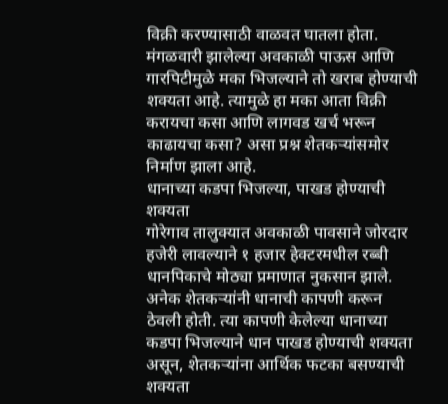विक्री करण्यासाठी वाळवत घातला होता. मंगळवारी झालेल्या अवकाळी पाऊस आणि गारपिटीमुळे मका भिजल्याने तो खराब होण्याची शक्यता आहे. त्यामुळे हा मका आता विक्री करायचा कसा आणि लागवड खर्च भरून काढायचा कसा? असा प्रश्न शेतकऱ्यांसमोर निर्माण झाला आहे.
धानाच्या कडपा भिजल्या, पाखड होण्याची शक्यता
गोरेगाव तालुक्यात अवकाळी पावसाने जोरदार हजेरी लावल्याने १ हजार हेक्टरमधील रब्बी धानपिकाचे मोठ्या प्रमाणात नुकसान झाले. अनेक शेतकऱ्यांनी धानाची कापणी करून ठेवली होती. त्या कापणी केलेल्या धानाच्या कडपा भिजल्याने धान पाखड होण्याची शक्यता असून, शेतकऱ्यांना आर्थिक फटका बसण्याची शक्यता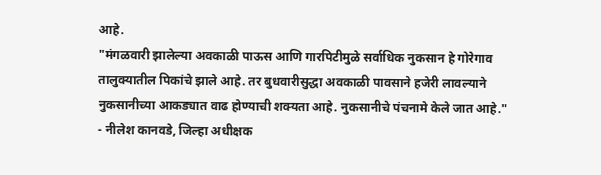आहे.
"मंगळवारी झालेल्या अवकाळी पाऊस आणि गारपिटीमुळे सर्वाधिक नुकसान हे गोरेगाव तालुक्यातील पिकांचे झाले आहे. तर बुधवारीसुद्धा अवकाळी पावसाने हजेरी लावल्याने नुकसानीच्या आकड्यात वाढ होण्याची शक्यता आहे. नुकसानीचे पंचनामे केले जात आहे."
- नीलेश कानवडे, जिल्हा अधीक्षक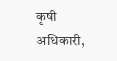कृषी अधिकारी,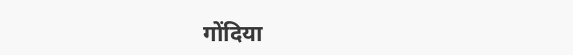गोंदिया